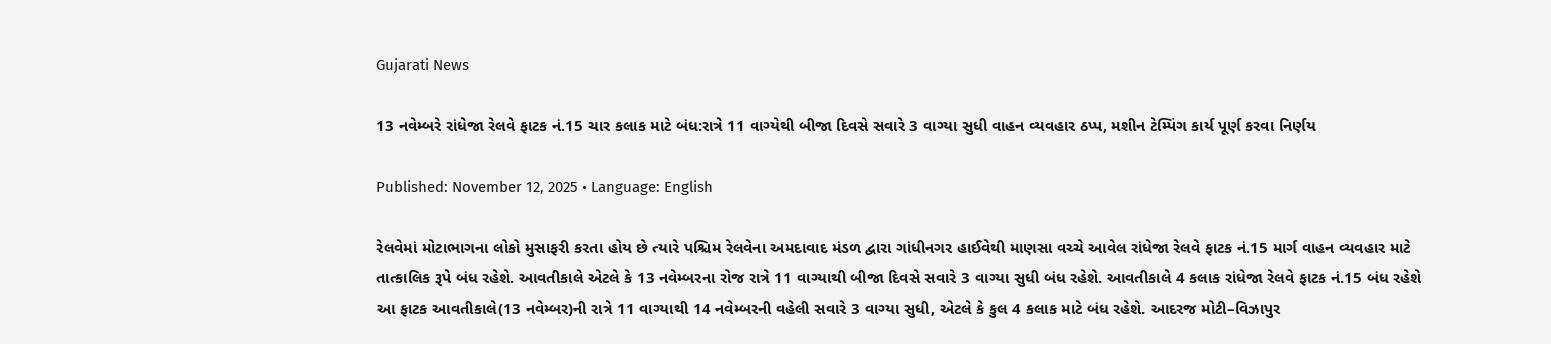Gujarati News

13 નવેમ્બરે રાંધેજા રેલવે ફાટક નં.15 ચાર કલાક માટે બંધ:રાત્રે 11 વાગ્યેથી બીજા દિવસે સવારે 3 વાગ્યા સુધી વાહન વ્યવહાર ઠપ્પ, મશીન ટેમ્પિંગ કાર્ય પૂર્ણ કરવા નિર્ણય

Published: November 12, 2025 • Language: English

રેલવેમાં મોટાભાગના લોકો મુસાફરી કરતા હોય છે ત્યારે પશ્ચિમ રેલવેના અમદાવાદ મંડળ દ્વારા ગાંધીનગર હાઈવેથી માણસા વચ્ચે આવેલ રાંધેજા રેલવે ફાટક નં.15 માર્ગ વાહન વ્યવહાર માટે તાત્કાલિક રૂપે બંધ રહેશે. આવતીકાલે એટલે કે 13 નવેમ્બરના રોજ રાત્રે 11 વાગ્યાથી બીજા દિવસે સવારે 3 વાગ્યા સુધી બંધ રહેશે. આવતીકાલે 4 કલાક રાંધેજા રેલવે ફાટક નં.15 બંધ રહેશે
આ ફાટક આવતીકાલે(13 નવેમ્બર)ની રાત્રે 11 વાગ્યાથી 14 નવેમ્બરની વહેલી સવારે 3 વાગ્યા સુધી, એટલે કે કુલ 4 કલાક માટે બંધ રહેશે. આદરજ મોટી–વિઝાપુર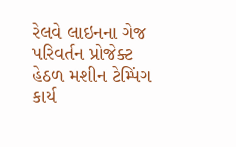રેલવે લાઇનના ગેજ પરિવર્તન પ્રોજેક્ટ હેઠળ મશીન ટેમ્પિંગ કાર્ય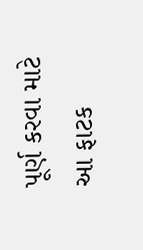પૂર્ણ કરવા માટે આ ફાટક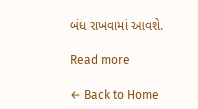બંધ રાખવામાં આવશે.

Read more

← Back to Home